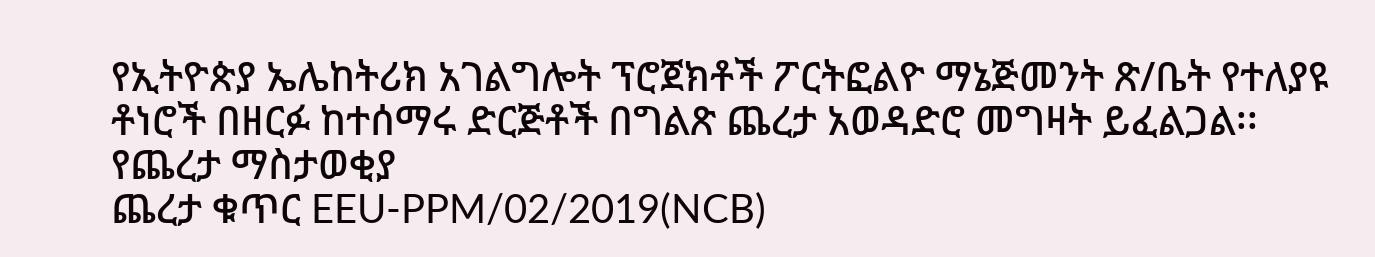የኢትዮጵያ ኤሌከትሪክ አገልግሎት ፕሮጀክቶች ፖርትፎልዮ ማኔጅመንት ጽ/ቤት የተለያዩ ቶነሮች በዘርፉ ከተሰማሩ ድርጅቶች በግልጽ ጨረታ አወዳድሮ መግዛት ይፈልጋል፡፡
የጨረታ ማስታወቂያ
ጨረታ ቁጥር EEU-PPM/02/2019(NCB)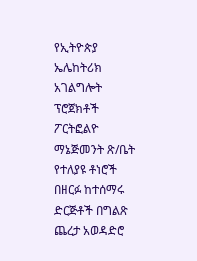የኢትዮጵያ ኤሌከትሪክ አገልግሎት ፕሮጀክቶች ፖርትፎልዮ ማኔጅመንት ጽ/ቤት የተለያዩ ቶነሮች በዘርፉ ከተሰማሩ ድርጅቶች በግልጽ ጨረታ አወዳድሮ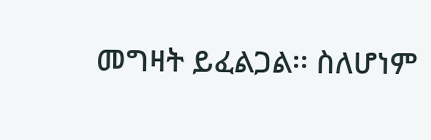መግዛት ይፈልጋል፡፡ ስለሆነም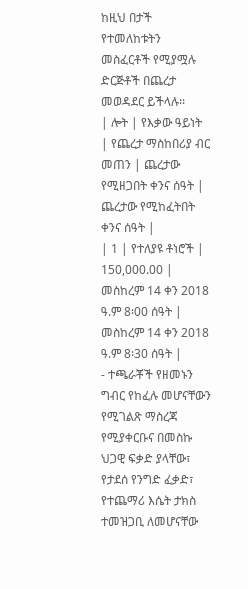ከዚህ በታች የተመለከቱትን መስፈርቶች የሚያሟሉ ድርጅቶች በጨረታ መወዳደር ይችላሉ፡፡
| ሎት | የእቃው ዓይነት | የጨረታ ማስከበሪያ ብር መጠን | ጨረታው የሚዘጋበት ቀንና ሰዓት | ጨረታው የሚከፈትበት ቀንና ሰዓት |
| 1 | የተለያዩ ቶነሮች | 150,000.00 | መስከረም 14 ቀን 2018 ዓ.ም 8፡00 ሰዓት | መስከረም 14 ቀን 2018 ዓ.ም 8፡30 ሰዓት |
- ተጫራቾች የዘመኑን ግብር የከፈሉ መሆናቸውን የሚገልጽ ማስረጃ የሚያቀርቡና በመስኩ ህጋዊ ፍቃድ ያላቸው፣ የታደሰ የንግድ ፈቃድ፣ የተጨማሪ እሴት ታክስ ተመዝጋቢ ለመሆናቸው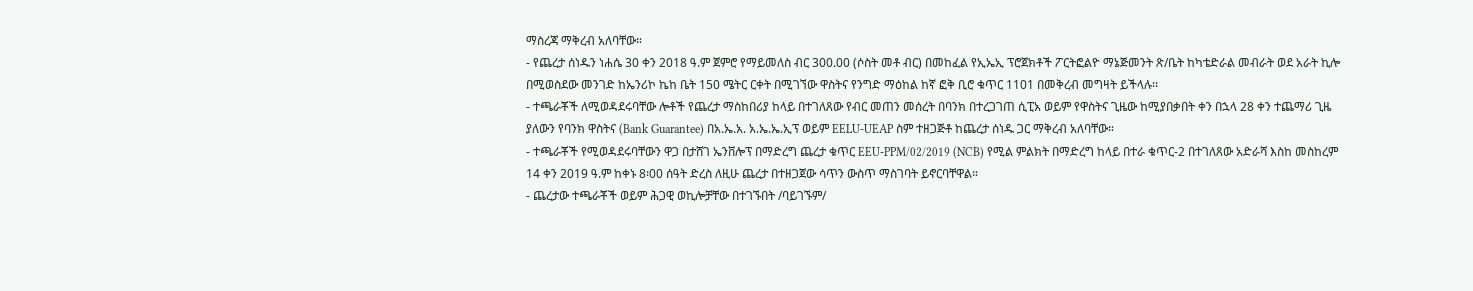ማስረጃ ማቅረብ አለባቸው።
- የጨረታ ሰነዱን ነሐሴ 30 ቀን 2018 ዓ.ም ጀምሮ የማይመለስ ብር 300.00 (ሶስት መቶ ብር) በመከፈል የኢኤኢ ፕሮጀክቶች ፖርትፎልዮ ማኔጅመንት ጽ/ቤት ከካቴድራል መብራት ወደ አራት ኪሎ በሚወስደው መንገድ ከኤንሪኮ ኬከ ቤት 150 ሜትር ርቀት በሚገኘው ዋስትና የንግድ ማዕከል ከኛ ፎቅ ቢሮ ቁጥር 1101 በመቅረብ መግዛት ይችላሉ፡፡
- ተጫራቾች ለሚወዳደሩባቸው ሎቶች የጨረታ ማስከበሪያ ከላይ በተገለጸው የብር መጠን መሰረት በባንክ በተረጋገጠ ሲፒአ ወይም የዋስትና ጊዜው ከሚያበቃበት ቀን በኋላ 28 ቀን ተጨማሪ ጊዜ ያለውን የባንክ ዋስትና (Bank Guarantee) በአ.ኤ.አ. አ.ኤ.ኤ.ኢፕ ወይም EELU-UEAP ስም ተዘጋጅቶ ከጨረታ ሰነዱ ጋር ማቅረብ አለባቸው።
- ተጫራቾች የሚወዳደሩባቸውን ዋጋ በታሸገ ኤንቨሎፕ በማድረግ ጨረታ ቁጥር EEU-PPM/02/2019 (NCB) የሚል ምልክት በማድረግ ከላይ በተራ ቁጥር-2 በተገለጸው አድራሻ እስከ መስከረም 14 ቀን 2019 ዓ.ም ከቀኑ 8፡00 ሰዓት ድረስ ለዚሁ ጨረታ በተዘጋጀው ሳጥን ውስጥ ማስገባት ይኖርባቸዋል።
- ጨረታው ተጫራቾች ወይም ሕጋዊ ወኪሎቻቸው በተገኙበት /ባይገኙም/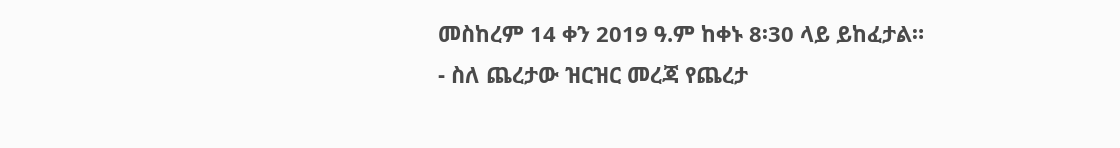መስከረም 14 ቀን 2019 ዓ.ም ከቀኑ 8፡30 ላይ ይከፈታል።
- ስለ ጨረታው ዝርዝር መረጃ የጨረታ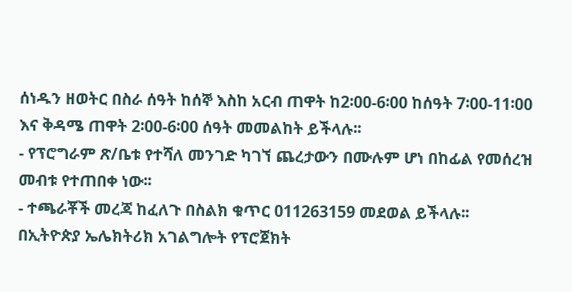ሰነዱን ዘወትር በስራ ሰዓት ከሰኞ እስከ አርብ ጠዋት ከ2፡00-6፡00 ከሰዓት 7፡00-11፡00 እና ቅዳሜ ጠዋት 2፡00-6፡00 ሰዓት መመልከት ይችላሉ፡፡
- የፕሮግራም ጽ/ቤቱ የተሻለ መንገድ ካገኘ ጨረታውን በሙሉም ሆነ በከፊል የመሰረዝ መብቱ የተጠበቀ ነው፡፡
- ተጫራቾች መረጃ ከፈለጉ በስልክ ቁጥር 011263159 መደወል ይችላሉ፡፡
በኢትዮጵያ ኤሌክትሪክ አገልግሎት የፕሮጀክት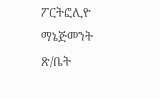ፖርትፎሊዮ ማኔጅመንት ጽ/ቤት